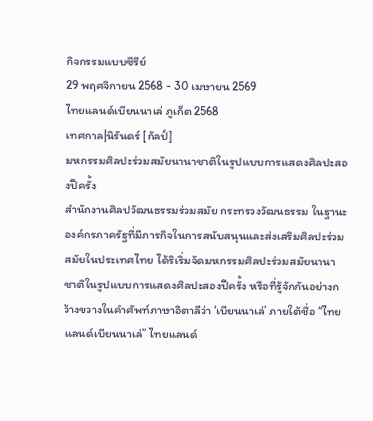กิจกรรมแบบซีรีย์
29 พฤศจิกายน 2568 - 30 เมษายน 2569
ไทยแลนด์เบียนนาเล่ ภูเก็ต 2568
เทศกาล|นิรันดร์ [กัลป์]
มหกรรมศิลปะร่วมสมัยนานาชาติในรูปแบบการแสดงศิลปะสองปีครั้ง
สำนักงานศิลปวัฒนธรรมร่วมสมัย กระทรวงวัฒนธรรม ในฐานะองค์กรภาครัฐที่มีภารกิจในการสนับสนุนและส่งเสริมศิลปะร่วมสมัยในประเทศไทย ได้ริเริ่มจัดมหกรรมศิลปะร่วมสมัยนานาชาติในรูปแบบการแสดงศิลปะสองปีครั้ง หรือที่รู้จักกันอย่างกว้างขวางในคำศัพท์ภาษาอิตาลีว่า ‘เบียนนาเล่’ ภายใต้ชื่อ “ไทยแลนด์เบียนนาเล่” ไทยแลนด์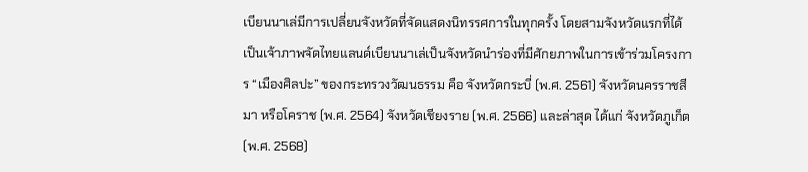เบียนนาเล่มีการเปลี่ยนจังหวัดที่จัดแสดงนิทรรศการในทุกครั้ง โดยสามจังหวัดแรกที่ได้เป็นเจ้าภาพจัดไทยแลนด์เบียนนาเล่เป็นจังหวัดนำร่องที่มีศักยภาพในการเข้าร่วมโครงการ “เมืองศิลปะ” ของกระทรวงวัฒนธรรม คือ จังหวัดกระบี่ (พ.ศ. 2561) จังหวัดนครราชสีมา หรือโคราช (พ.ศ. 2564) จังหวัดเชียงราย (พ.ศ. 2566) และล่าสุด ได้แก่ จังหวัดภูเก็ต (พ.ศ. 2568)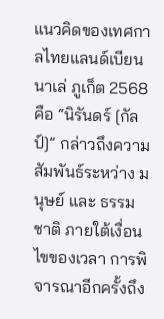แนวคิดของเทศกาลไทยแลนด์เบียนนาเล่ ภูเก็ต 2568 คือ “นิรันดร์ [กัลป์]” กล่าวถึงความสัมพันธ์ระหว่าง มนุษย์ และ ธรรมชาติ ภายใต้เงื่อนไขของเวลา การพิจารณาอีกครั้งถึง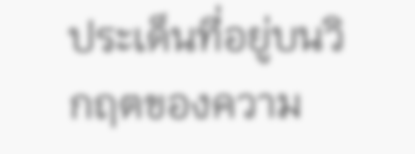ประเด็นที่อยู่บนวิกฤตของความ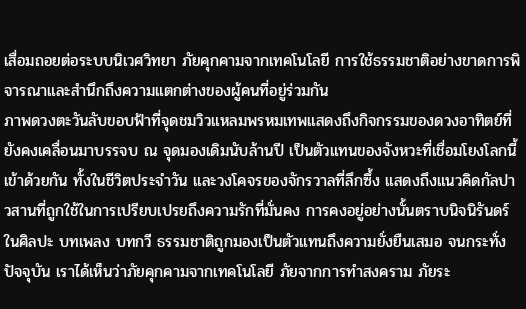เสื่อมถอยต่อระบบนิเวศวิทยา ภัยคุกคามจากเทคโนโลยี การใช้ธรรมชาติอย่างขาดการพิจารณาและสำนึกถึงความแตกต่างของผู้คนที่อยู่ร่วมกัน
ภาพดวงตะวันลับขอบฟ้าที่จุดชมวิวแหลมพรหมเทพแสดงถึงกิจกรรมของดวงอาทิตย์ที่ยังคงเคลื่อนมาบรรจบ ณ จุดมองเดิมนับล้านปี เป็นตัวแทนของจังหวะที่เชื่อมโยงโลกนี้เข้าด้วยกัน ทั้งในชีวิตประจำวัน และวงโคจรของจักรวาลที่ลึกซึ้ง แสดงถึงแนวคิดกัลปาวสานที่ถูกใช้ในการเปรียบเปรยถึงความรักที่มั่นคง การคงอยู่อย่างนั้นตราบนิจนิรันดร์ ในศิลปะ บทเพลง บทกวี ธรรมชาติถูกมองเป็นตัวแทนถึงความยั่งยืนเสมอ จนกระทั่งปัจจุบัน เราได้เห็นว่าภัยคุกคามจากเทคโนโลยี ภัยจากการทำสงคราม ภัยระ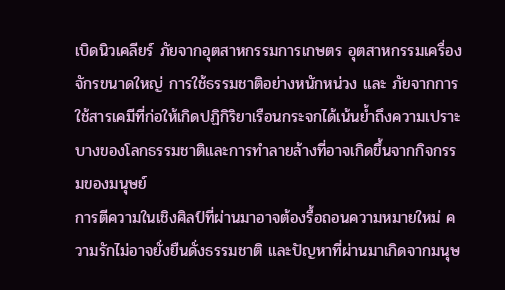เบิดนิวเคลียร์ ภัยจากอุตสาหกรรมการเกษตร อุตสาหกรรมเครื่องจักรขนาดใหญ่ การใช้ธรรมชาติอย่างหนักหน่วง และ ภัยจากการใช้สารเคมีที่ก่อให้เกิดปฏิกิริยาเรือนกระจกได้เน้นย้ำถึงความเปราะบางของโลกธรรมชาติและการทำลายล้างที่อาจเกิดขึ้นจากกิจกรรมของมนุษย์
การตีความในเชิงศิลป์ที่ผ่านมาอาจต้องรื้อถอนความหมายใหม่ ความรักไม่อาจยั่งยืนดั่งธรรมชาติ และปัญหาที่ผ่านมาเกิดจากมนุษ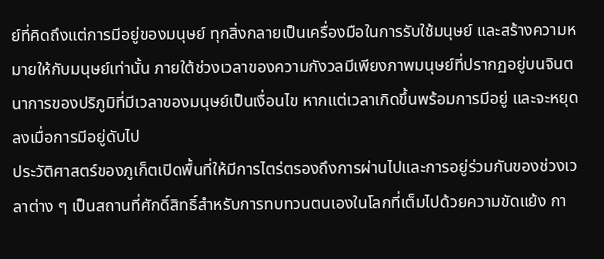ย์ที่คิดถึงแต่การมีอยู่ของมนุษย์ ทุกสิ่งกลายเป็นเครื่องมือในการรับใช้มนุษย์ และสร้างความหมายให้กับมนุษย์เท่านั้น ภายใต้ช่วงเวลาของความกังวลมีเพียงภาพมนุษย์ที่ปรากฏอยู่บนจินตนาการของปริภูมิที่มีเวลาของมนุษย์เป็นเงื่อนไข หากแต่เวลาเกิดขึ้นพร้อมการมีอยู่ และจะหยุดลงเมื่อการมีอยู่ดับไป
ประวัติศาสตร์ของภูเก็ตเปิดพื้นที่ให้มีการไตร่ตรองถึงการผ่านไปและการอยู่ร่วมกันของช่วงเวลาต่าง ๆ เป็นสถานที่ศักดิ์สิทธิ์สำหรับการทบทวนตนเองในโลกที่เต็มไปด้วยความขัดแย้ง กา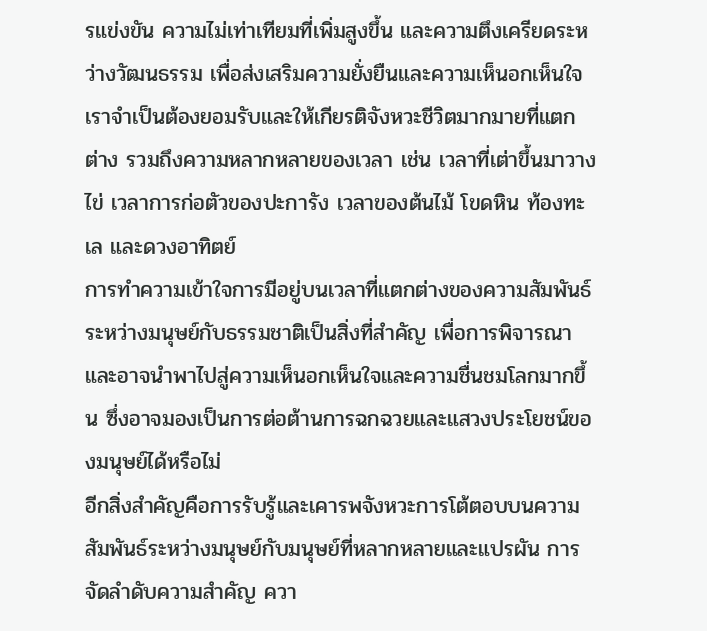รแข่งขัน ความไม่เท่าเทียมที่เพิ่มสูงขึ้น และความตึงเครียดระหว่างวัฒนธรรม เพื่อส่งเสริมความยั่งยืนและความเห็นอกเห็นใจ เราจำเป็นต้องยอมรับและให้เกียรติจังหวะชีวิตมากมายที่แตกต่าง รวมถึงความหลากหลายของเวลา เช่น เวลาที่เต่าขึ้นมาวางไข่ เวลาการก่อตัวของปะการัง เวลาของต้นไม้ โขดหิน ท้องทะเล และดวงอาทิตย์
การทำความเข้าใจการมีอยู่บนเวลาที่แตกต่างของความสัมพันธ์ระหว่างมนุษย์กับธรรมชาติเป็นสิ่งที่สำคัญ เพื่อการพิจารณาและอาจนำพาไปสู่ความเห็นอกเห็นใจและความชื่นชมโลกมากขึ้น ซึ่งอาจมองเป็นการต่อต้านการฉกฉวยและแสวงประโยชน์ของมนุษย์ได้หรือไม่
อีกสิ่งสำคัญคือการรับรู้และเคารพจังหวะการโต้ตอบบนความสัมพันธ์ระหว่างมนุษย์กับมนุษย์ที่หลากหลายและแปรผัน การจัดลำดับความสำคัญ ควา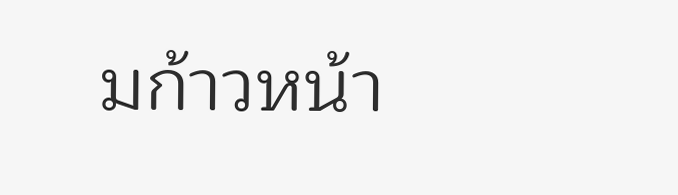มก้าวหน้า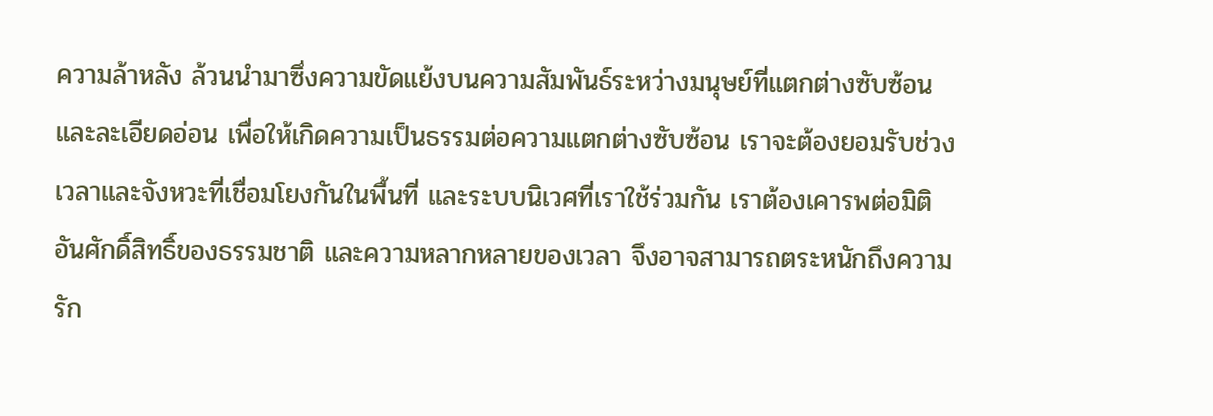ความล้าหลัง ล้วนนำมาซึ่งความขัดแย้งบนความสัมพันธ์ระหว่างมนุษย์ที่แตกต่างซับซ้อนและละเอียดอ่อน เพื่อให้เกิดความเป็นธรรมต่อความแตกต่างซับซ้อน เราจะต้องยอมรับช่วงเวลาและจังหวะที่เชื่อมโยงกันในพื้นที่ และระบบนิเวศที่เราใช้ร่วมกัน เราต้องเคารพต่อมิติอันศักดิ์สิทธิ์ของธรรมชาติ และความหลากหลายของเวลา จึงอาจสามารถตระหนักถึงความรัก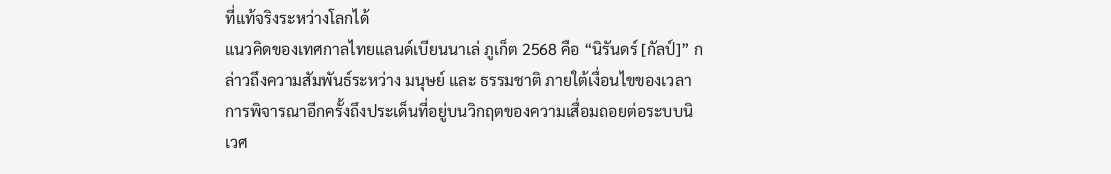ที่แท้จริงระหว่างโลกได้
แนวคิดของเทศกาลไทยแลนด์เบียนนาเล่ ภูเก็ต 2568 คือ “นิรันดร์ [กัลป์]” กล่าวถึงความสัมพันธ์ระหว่าง มนุษย์ และ ธรรมชาติ ภายใต้เงื่อนไขของเวลา การพิจารณาอีกครั้งถึงประเด็นที่อยู่บนวิกฤตของความเสื่อมถอยต่อระบบนิเวศ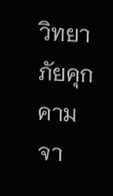วิทยา ภัยคุกคามจา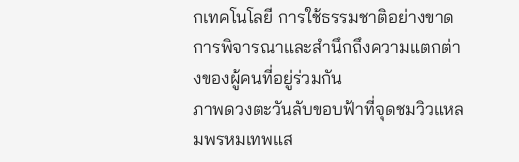กเทคโนโลยี การใช้ธรรมชาติอย่างขาดการพิจารณาและสำนึกถึงความแตกต่างของผู้คนที่อยู่ร่วมกัน
ภาพดวงตะวันลับขอบฟ้าที่จุดชมวิวแหลมพรหมเทพแส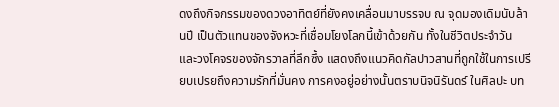ดงถึงกิจกรรมของดวงอาทิตย์ที่ยังคงเคลื่อนมาบรรจบ ณ จุดมองเดิมนับล้านปี เป็นตัวแทนของจังหวะที่เชื่อมโยงโลกนี้เข้าด้วยกัน ทั้งในชีวิตประจำวัน และวงโคจรของจักรวาลที่ลึกซึ้ง แสดงถึงแนวคิดกัลปาวสานที่ถูกใช้ในการเปรียบเปรยถึงความรักที่มั่นคง การคงอยู่อย่างนั้นตราบนิจนิรันดร์ ในศิลปะ บท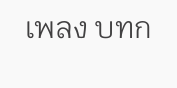เพลง บทก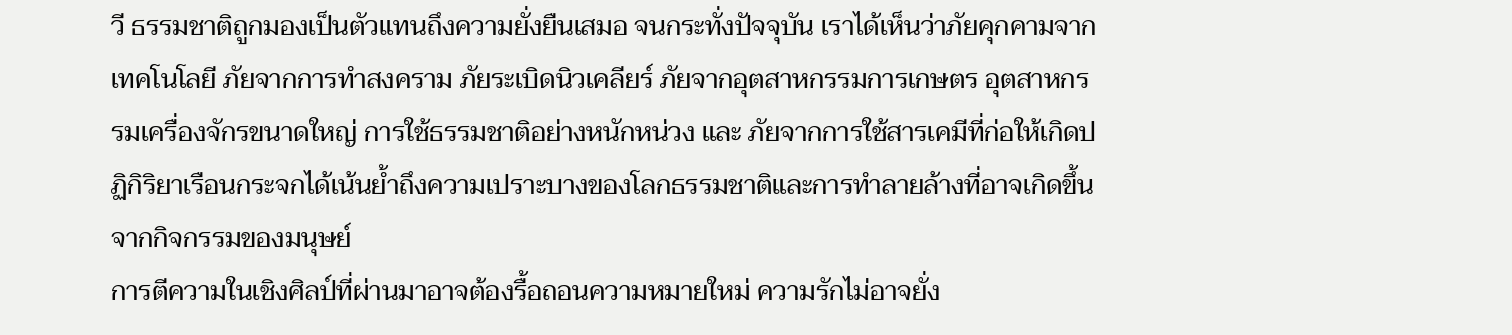วี ธรรมชาติถูกมองเป็นตัวแทนถึงความยั่งยืนเสมอ จนกระทั่งปัจจุบัน เราได้เห็นว่าภัยคุกคามจากเทคโนโลยี ภัยจากการทำสงคราม ภัยระเบิดนิวเคลียร์ ภัยจากอุตสาหกรรมการเกษตร อุตสาหกรรมเครื่องจักรขนาดใหญ่ การใช้ธรรมชาติอย่างหนักหน่วง และ ภัยจากการใช้สารเคมีที่ก่อให้เกิดปฏิกิริยาเรือนกระจกได้เน้นย้ำถึงความเปราะบางของโลกธรรมชาติและการทำลายล้างที่อาจเกิดขึ้นจากกิจกรรมของมนุษย์
การตีความในเชิงศิลป์ที่ผ่านมาอาจต้องรื้อถอนความหมายใหม่ ความรักไม่อาจยั่ง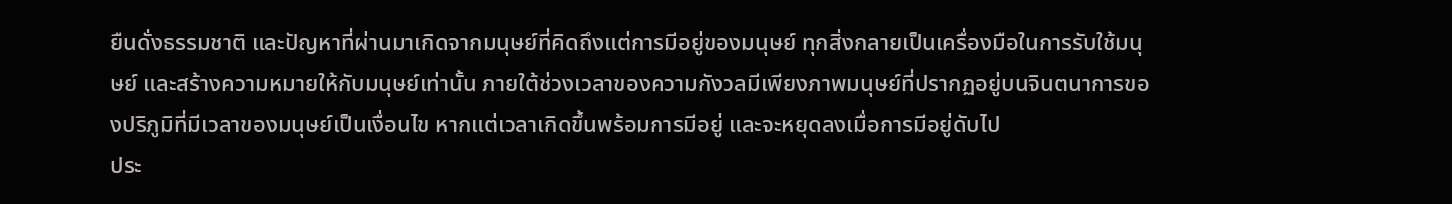ยืนดั่งธรรมชาติ และปัญหาที่ผ่านมาเกิดจากมนุษย์ที่คิดถึงแต่การมีอยู่ของมนุษย์ ทุกสิ่งกลายเป็นเครื่องมือในการรับใช้มนุษย์ และสร้างความหมายให้กับมนุษย์เท่านั้น ภายใต้ช่วงเวลาของความกังวลมีเพียงภาพมนุษย์ที่ปรากฏอยู่บนจินตนาการของปริภูมิที่มีเวลาของมนุษย์เป็นเงื่อนไข หากแต่เวลาเกิดขึ้นพร้อมการมีอยู่ และจะหยุดลงเมื่อการมีอยู่ดับไป
ประ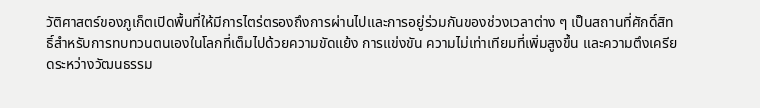วัติศาสตร์ของภูเก็ตเปิดพื้นที่ให้มีการไตร่ตรองถึงการผ่านไปและการอยู่ร่วมกันของช่วงเวลาต่าง ๆ เป็นสถานที่ศักดิ์สิทธิ์สำหรับการทบทวนตนเองในโลกที่เต็มไปด้วยความขัดแย้ง การแข่งขัน ความไม่เท่าเทียมที่เพิ่มสูงขึ้น และความตึงเครียดระหว่างวัฒนธรรม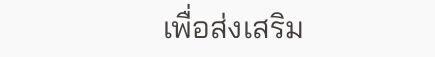เพื่อส่งเสริม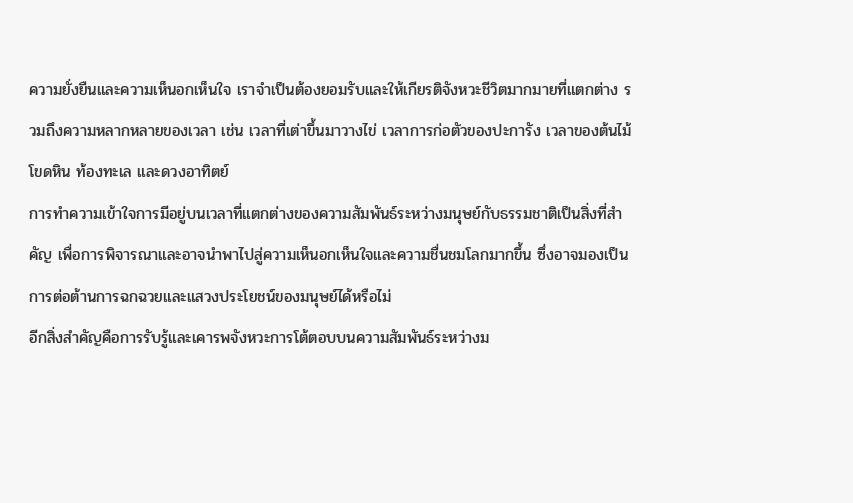ความยั่งยืนและความเห็นอกเห็นใจ เราจำเป็นต้องยอมรับและให้เกียรติจังหวะชีวิตมากมายที่แตกต่าง รวมถึงความหลากหลายของเวลา เช่น เวลาที่เต่าขึ้นมาวางไข่ เวลาการก่อตัวของปะการัง เวลาของต้นไม้ โขดหิน ท้องทะเล และดวงอาทิตย์
การทำความเข้าใจการมีอยู่บนเวลาที่แตกต่างของความสัมพันธ์ระหว่างมนุษย์กับธรรมชาติเป็นสิ่งที่สำคัญ เพื่อการพิจารณาและอาจนำพาไปสู่ความเห็นอกเห็นใจและความชื่นชมโลกมากขึ้น ซึ่งอาจมองเป็นการต่อต้านการฉกฉวยและแสวงประโยชน์ของมนุษย์ได้หรือไม่
อีกสิ่งสำคัญคือการรับรู้และเคารพจังหวะการโต้ตอบบนความสัมพันธ์ระหว่างม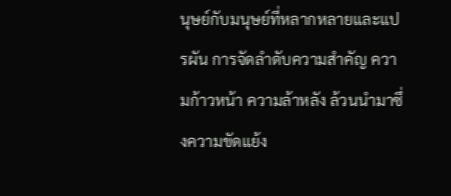นุษย์กับมนุษย์ที่หลากหลายและแปรผัน การจัดลำดับความสำคัญ ความก้าวหน้า ความล้าหลัง ล้วนนำมาซึ่งความขัดแย้ง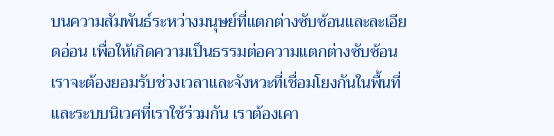บนความสัมพันธ์ระหว่างมนุษย์ที่แตกต่างซับซ้อนและละเอียดอ่อน เพื่อให้เกิดความเป็นธรรมต่อความแตกต่างซับซ้อน เราจะต้องยอมรับช่วงเวลาและจังหวะที่เชื่อมโยงกันในพื้นที่ และระบบนิเวศที่เราใช้ร่วมกัน เราต้องเคา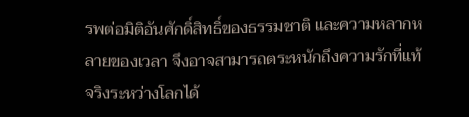รพต่อมิติอันศักดิ์สิทธิ์ของธรรมชาติ และความหลากหลายของเวลา จึงอาจสามารถตระหนักถึงความรักที่แท้จริงระหว่างโลกได้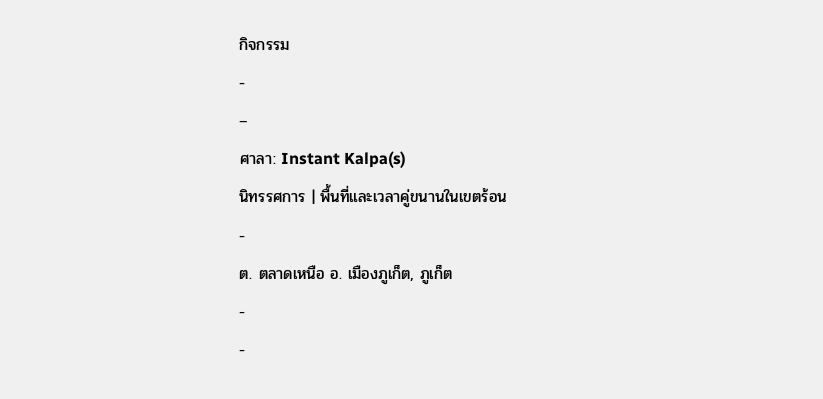กิจกรรม
-
–
ศาลา: Instant Kalpa(s)
นิทรรศการ | พื้นที่และเวลาคู่ขนานในเขตร้อน
-
ต. ตลาดเหนือ อ. เมืองภูเก็ต, ภูเก็ต
-
-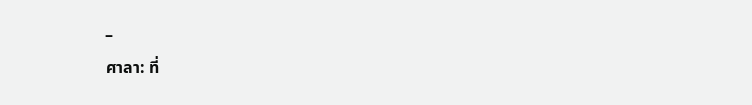–
ศาลา: ที่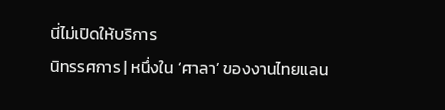นี่ไม่เปิดให้บริการ
นิทรรศการ | หนึ่งใน ‘ศาลา’ ของงานไทยแลน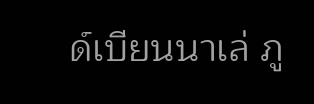ด์เบียนนาเล่ ภู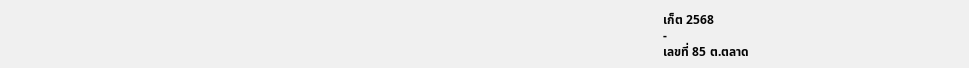เก็ต 2568
-
เลขที่ 85 ต.ตลาด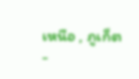เหนือ , ภูเก็ต
-